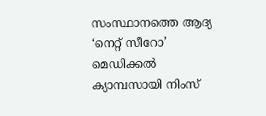സംസ്ഥാനത്തെ ആദ്യ ‘നെറ്റ് സീറോ’ മെഡിക്കൽ ക്യാമ്പസായി നിംസ്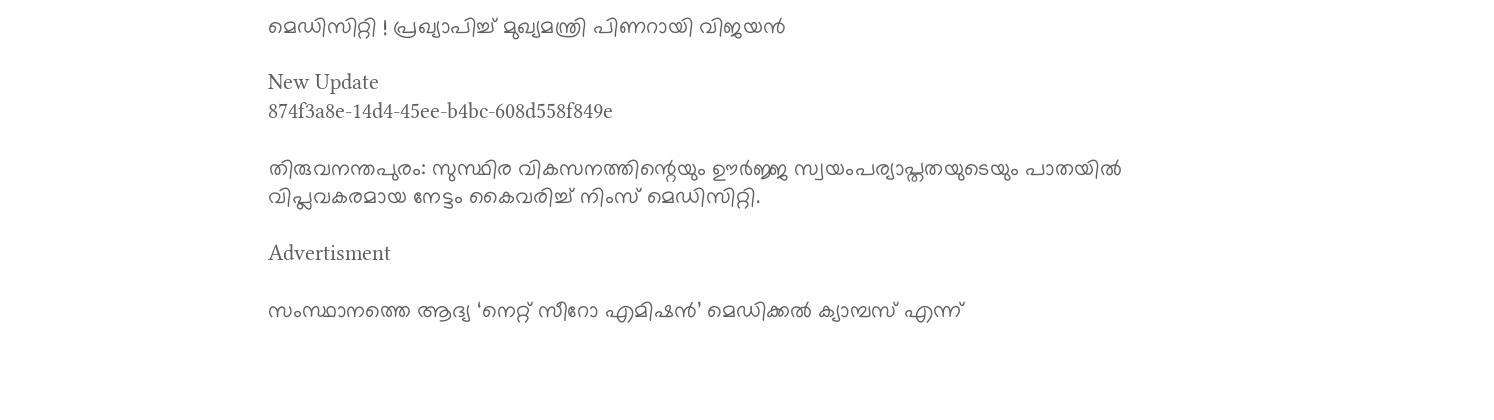മെഡിസിറ്റി ! പ്രഖ്യാപിച്ച് മുഖ്യമന്ത്രി പിണറായി വിജയൻ

New Update
874f3a8e-14d4-45ee-b4bc-608d558f849e

തിരുവനന്തപുരം: സുസ്ഥിര വികസനത്തിന്റെയും ഊർജ്ജ സ്വയംപര്യാപ്തതയുടെയും പാതയിൽ വിപ്ലവകരമായ നേട്ടം കൈവരിച്ച് നിംസ് മെഡിസിറ്റി.

Advertisment

സംസ്ഥാനത്തെ ആദ്യ ‘നെറ്റ് സീറോ എമിഷൻ’ മെഡിക്കൽ ക്യാമ്പസ് എന്ന്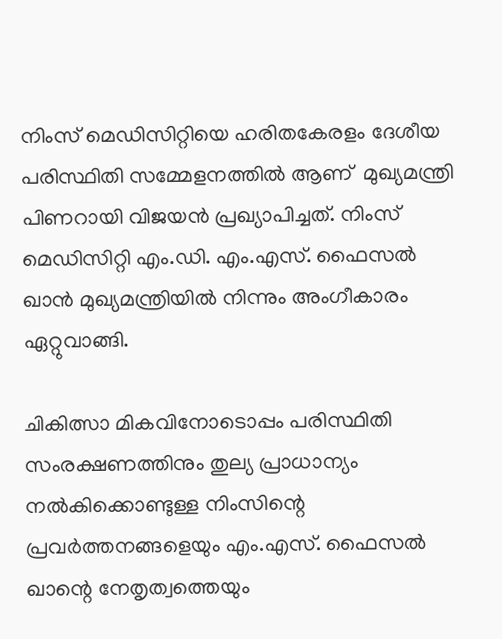നിംസ് മെഡിസിറ്റിയെ ഹരിതകേരളം ദേശീയ പരിസ്ഥിതി സമ്മേളനത്തിൽ ആണ്  മുഖ്യമന്ത്രി പിണറായി വിജയൻ പ്രഖ്യാപിച്ചത്. നിംസ് മെഡിസിറ്റി എം.ഡി. എം.എസ്. ഫൈസൽ ഖാൻ മുഖ്യമന്ത്രിയിൽ നിന്നും അംഗീകാരം  ഏറ്റുവാങ്ങി.

ചികിത്സാ മികവിനോടൊപ്പം പരിസ്ഥിതി സംരക്ഷണത്തിനും തുല്യ പ്രാധാന്യം നൽകിക്കൊണ്ടുള്ള നിംസിന്റെ പ്രവർത്തനങ്ങളെയും എം.എസ്. ഫൈസൽ ഖാന്റെ നേതൃത്വത്തെയും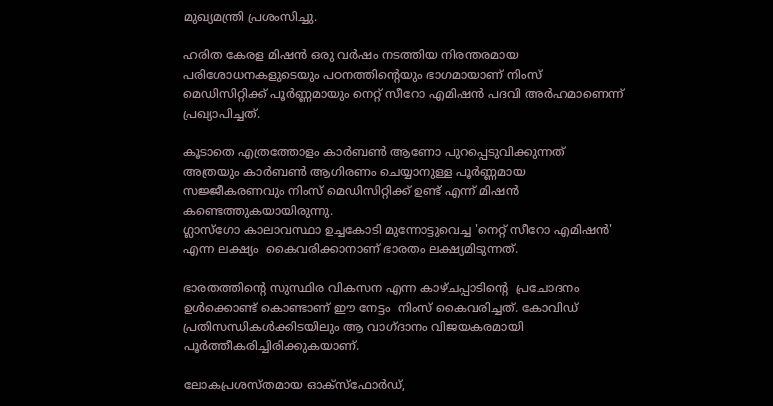മുഖ്യമന്ത്രി പ്രശംസിച്ചു.

ഹരിത കേരള മിഷൻ ഒരു വർഷം നടത്തിയ നിരന്തരമായ പരിശോധനകളുടെയും പഠനത്തിൻ്റെയും ഭാഗമായാണ് നിംസ് മെഡിസിറ്റിക്ക് പൂർണ്ണമായും നെറ്റ് സീറോ എമിഷൻ പദവി അർഹമാണെന്ന് പ്രഖ്യാപിച്ചത്.

കൂടാതെ എത്രത്തോളം കാർബൺ ആണോ പുറപ്പെടുവിക്കുന്നത് അത്രയും കാർബൺ ആഗിരണം ചെയ്യാനുള്ള പൂർണ്ണമായ സജ്ജീകരണവും നിംസ് മെഡിസിറ്റിക്ക് ഉണ്ട് എന്ന് മിഷൻ കണ്ടെത്തുകയായിരുന്നു.
ഗ്ലാസ്ഗോ കാലാവസ്ഥാ ഉച്ചകോടി മുന്നോട്ടുവെച്ച 'നെറ്റ് സീറോ എമിഷൻ' എന്ന ലക്ഷ്യം  കൈവരിക്കാനാണ് ഭാരതം ലക്ഷ്യമിടുന്നത്.

ഭാരതത്തിൻ്റെ സുസ്ഥിര വികസന എന്ന കാഴ്ചപ്പാടിൻ്റെ  പ്രചോദനം ഉൾക്കൊണ്ട് കൊണ്ടാണ് ഈ നേട്ടം  നിംസ് കൈവരിച്ചത്. കോവിഡ് പ്രതിസന്ധികൾക്കിടയിലും ആ വാഗ്ദാനം വിജയകരമായി പൂർത്തീകരിച്ചിരിക്കുകയാണ്.

ലോകപ്രശസ്തമായ ഓക്സ്ഫോർഡ്,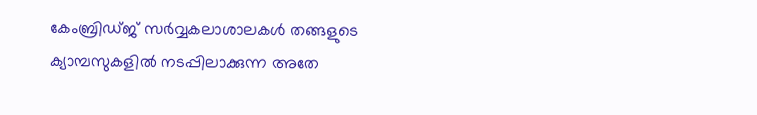കേംബ്രിഡ്ജ് സർവ്വകലാശാലകൾ തങ്ങളുടെ ക്യാമ്പസുകളിൽ നടപ്പിലാക്കുന്ന അതേ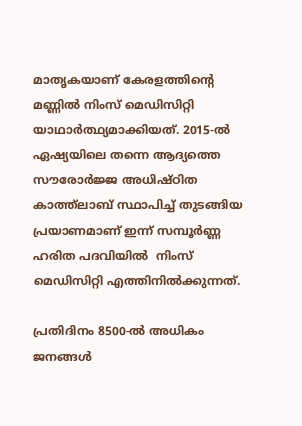മാതൃകയാണ് കേരളത്തിന്റെ മണ്ണിൽ നിംസ് മെഡിസിറ്റി യാഥാർത്ഥ്യമാക്കിയത്. 2015-ൽ ഏഷ്യയിലെ തന്നെ ആദ്യത്തെ സൗരോർജ്ജ അധിഷ്ഠിത കാത്ത്‌ലാബ് സ്ഥാപിച്ച് തുടങ്ങിയ പ്രയാണമാണ് ഇന്ന് സമ്പൂർണ്ണ ഹരിത പദവിയിൽ  നിംസ് മെഡിസിറ്റി എത്തിനിൽക്കുന്നത്.

പ്രതിദിനം 8500-ൽ അധികം ജനങ്ങൾ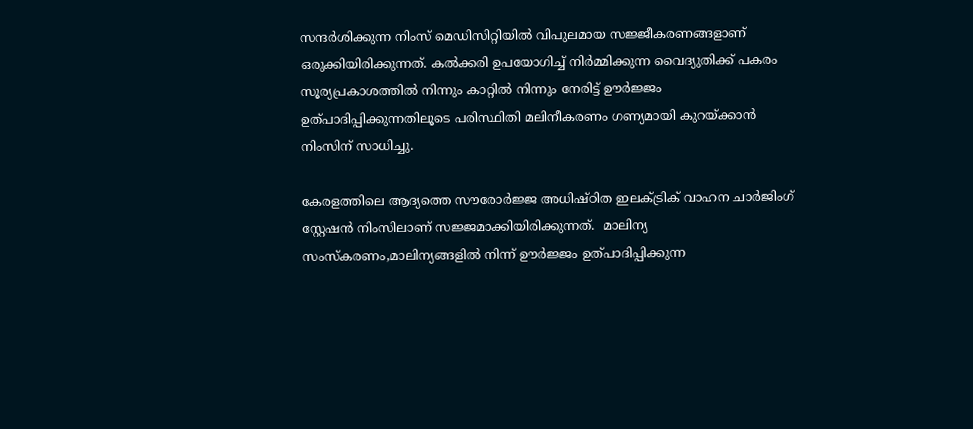സന്ദർശിക്കുന്ന നിംസ് മെഡിസിറ്റിയിൽ വിപുലമായ സജ്ജീകരണങ്ങളാണ് ഒരുക്കിയിരിക്കുന്നത്. കൽക്കരി ഉപയോഗിച്ച് നിർമ്മിക്കുന്ന വൈദ്യുതിക്ക് പകരം സൂര്യപ്രകാശത്തിൽ നിന്നും കാറ്റിൽ നിന്നും നേരിട്ട് ഊർജ്ജം ഉത്പാദിപ്പിക്കുന്നതിലൂടെ പരിസ്ഥിതി മലിനീകരണം ഗണ്യമായി കുറയ്ക്കാൻ നിംസിന് സാധിച്ചു.

കേരളത്തിലെ ആദ്യത്തെ സൗരോർജ്ജ അധിഷ്ഠിത ഇലക്ട്രിക് വാഹന ചാർജിംഗ് സ്റ്റേഷൻ നിംസിലാണ് സജ്ജമാക്കിയിരിക്കുന്നത്.  മാലിന്യ സംസ്കരണം,മാലിന്യങ്ങളിൽ നിന്ന് ഊർജ്ജം ഉത്പാദിപ്പിക്കുന്ന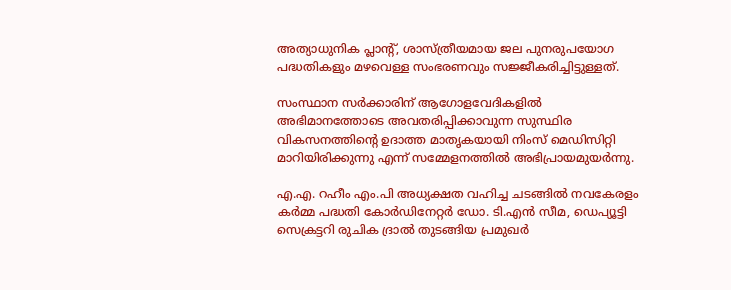അത്യാധുനിക പ്ലാന്റ്, ശാസ്ത്രീയമായ ജല പുനരുപയോഗ പദ്ധതികളും മഴവെള്ള സംഭരണവും സജ്ജീകരിച്ചിട്ടുള്ളത്.

സംസ്ഥാന സർക്കാരിന് ആഗോളവേദികളിൽ അഭിമാനത്തോടെ അവതരിപ്പിക്കാവുന്ന സുസ്ഥിര വികസനത്തിന്റെ ഉദാത്ത മാതൃകയായി നിംസ് മെഡിസിറ്റി മാറിയിരിക്കുന്നു എന്ന് സമ്മേളനത്തിൽ അഭിപ്രായമുയർന്നു.

എ.എ. റഹീം എം.പി അധ്യക്ഷത വഹിച്ച ചടങ്ങിൽ നവകേരളം കർമ്മ പദ്ധതി കോർഡിനേറ്റർ ഡോ. ടി.എൻ സീമ, ഡെപ്യൂട്ടി സെക്രട്ടറി രുചിക ദ്രാൽ തുടങ്ങിയ പ്രമുഖർ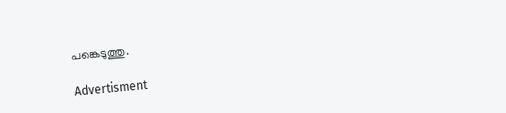പങ്കെടുത്തു.

Advertisment